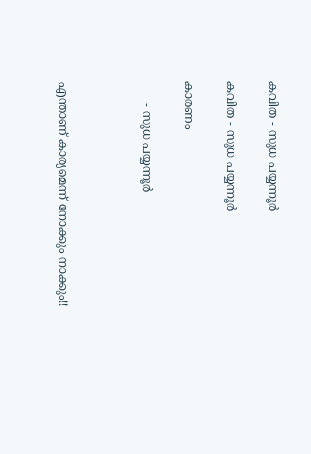കവിത - സുധ പയ്യന്നൂർ

കവിത - സുധ പയ്യന്നൂർ

കാരണം

      - സുധ പയ്യന്നൂർ



എന്താണ് കാര്യമെന്ന് നോക്കും നാക്കും!!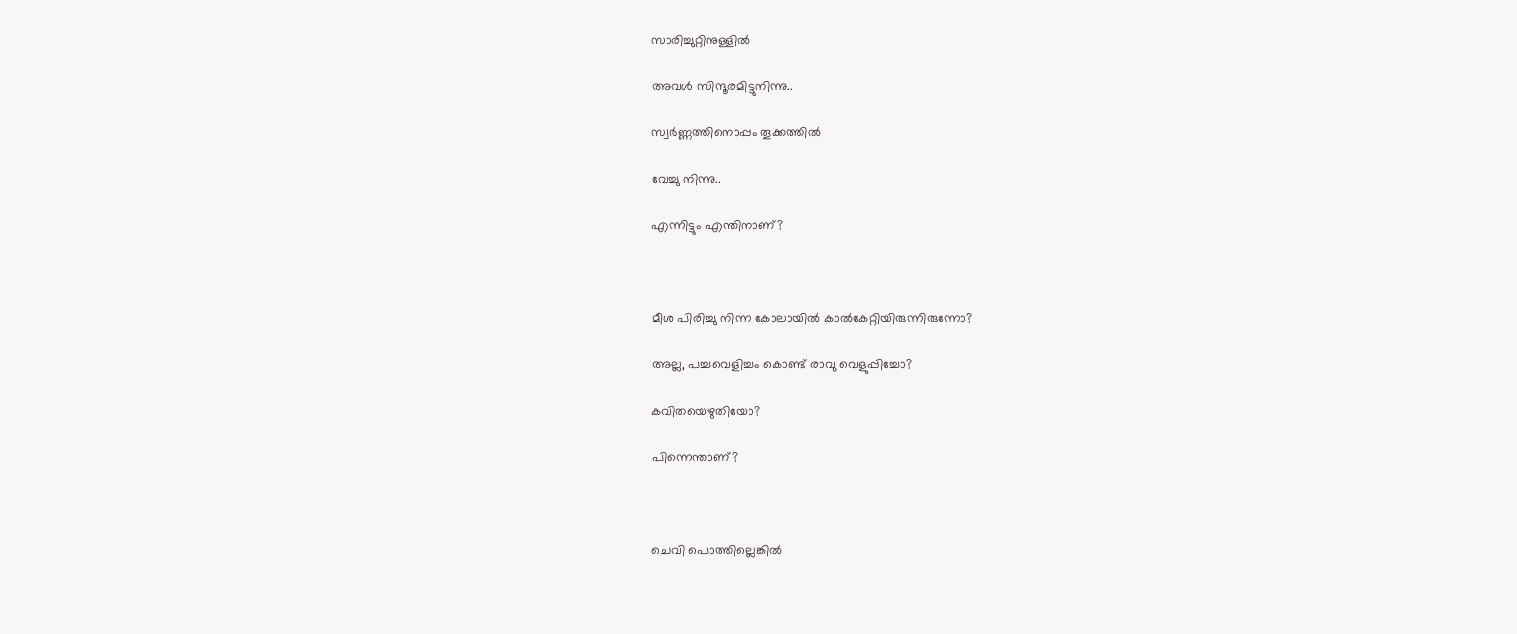സാരിച്ചുറ്റിനുള്ളിൽ

അവൾ സിന്ദൂരമിട്ടുനിന്നു..

സ്വർണ്ണത്തിനൊപ്പം തൂക്കത്തിൽ

വേച്ചു നിന്നു..

എന്നിട്ടും എന്തിനാണ്?



മീശ പിരിച്ചു നിന്ന കോലായിൽ കാൽകേറ്റിയിരുന്നിരുന്നോ?

അല്ല, പച്ചവെളിച്ചം കൊണ്ട് രാവു വെളുപ്പിച്ചോ?

കവിതയെഴുതിയോ?

പിന്നെന്താണ്?



ചെവി പൊത്തില്ലെങ്കിൽ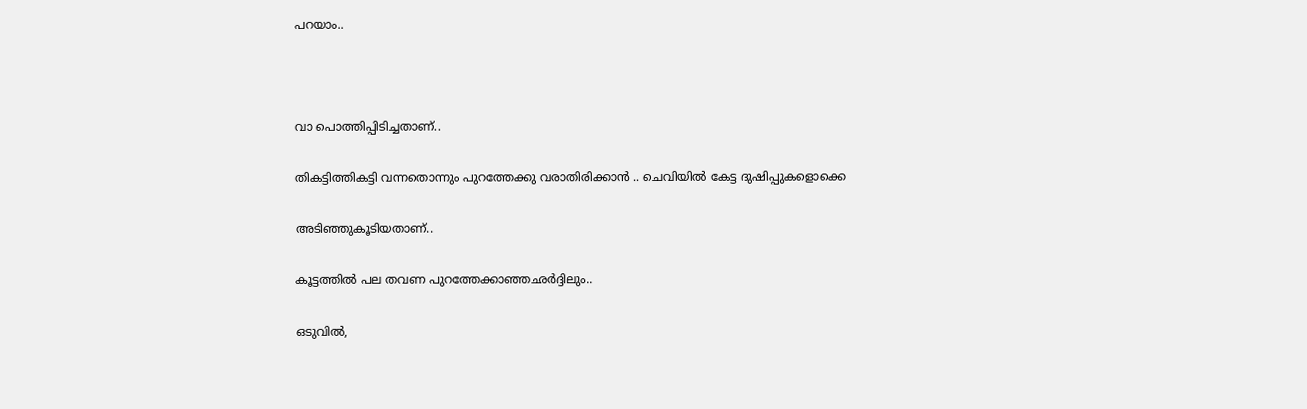പറയാം..



വാ പൊത്തിപ്പിടിച്ചതാണ്..

തികട്ടിത്തികട്ടി വന്നതൊന്നും പുറത്തേക്കു വരാതിരിക്കാൻ .. ചെവിയിൽ കേട്ട ദുഷിപ്പുകളൊക്കെ

അടിഞ്ഞുകൂടിയതാണ്..

കൂട്ടത്തിൽ പല തവണ പുറത്തേക്കാഞ്ഞഛർദ്ദിലും..

ഒടുവിൽ,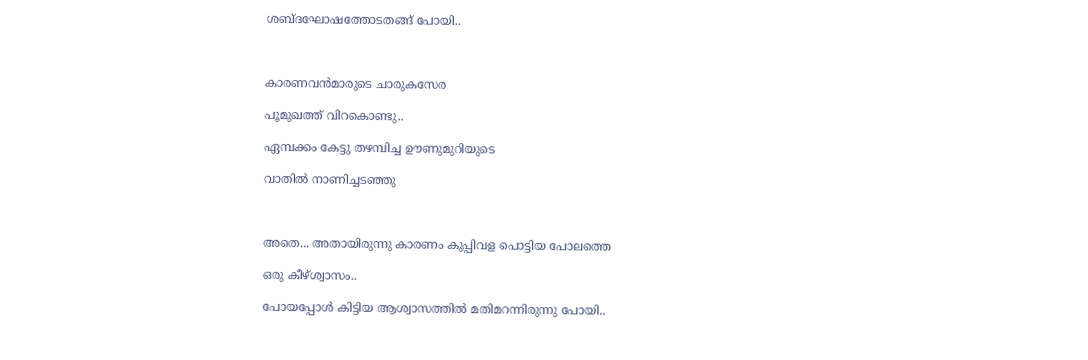ശബ്ദഘോഷത്തോടതങ്ങ് പോയി..



കാരണവൻമാരുടെ ചാരുകസേര

പൂമുഖത്ത് വിറകൊണ്ടു..

ഏമ്പക്കം കേട്ടു തഴമ്പിച്ച ഊണുമുറിയുടെ

വാതിൽ നാണിച്ചടഞ്ഞു



അതെ... അതായിരുന്നു കാരണം കുപ്പിവള പൊട്ടിയ പോലത്തെ

ഒരു കീഴ്ശ്വാസം..

പോയപ്പോൾ കിട്ടിയ ആശ്വാസത്തിൽ മതിമറന്നിരുന്നു പോയി..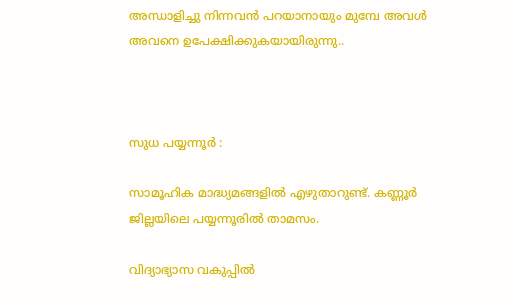അന്ധാളിച്ചു നിന്നവൻ പറയാനായും മുമ്പേ അവൾ അവനെ ഉപേക്ഷിക്കുകയായിരുന്നു..



സുധ പയ്യന്നൂർ :

സാമൂഹിക മാദ്ധ്യമങ്ങളിൽ എഴുതാറുണ്ട്. കണ്ണൂർ ജില്ലയിലെ പയ്യന്നൂരിൽ താമസം.

വിദ്യാഭ്യാസ വകുപ്പിൽ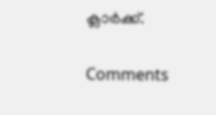ക്ലാർക്ക്.

Comments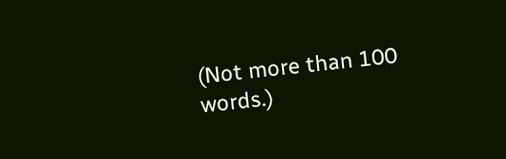(Not more than 100 words.)